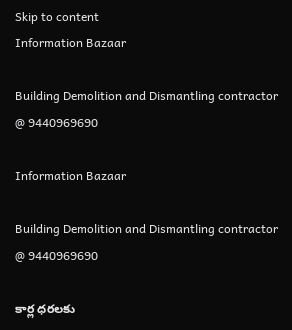Skip to content
Information Bazaar

Building Demolition and Dismantling contractor @ 9440969690

Information Bazaar

Building Demolition and Dismantling contractor @ 9440969690

కార్ల ధరలకు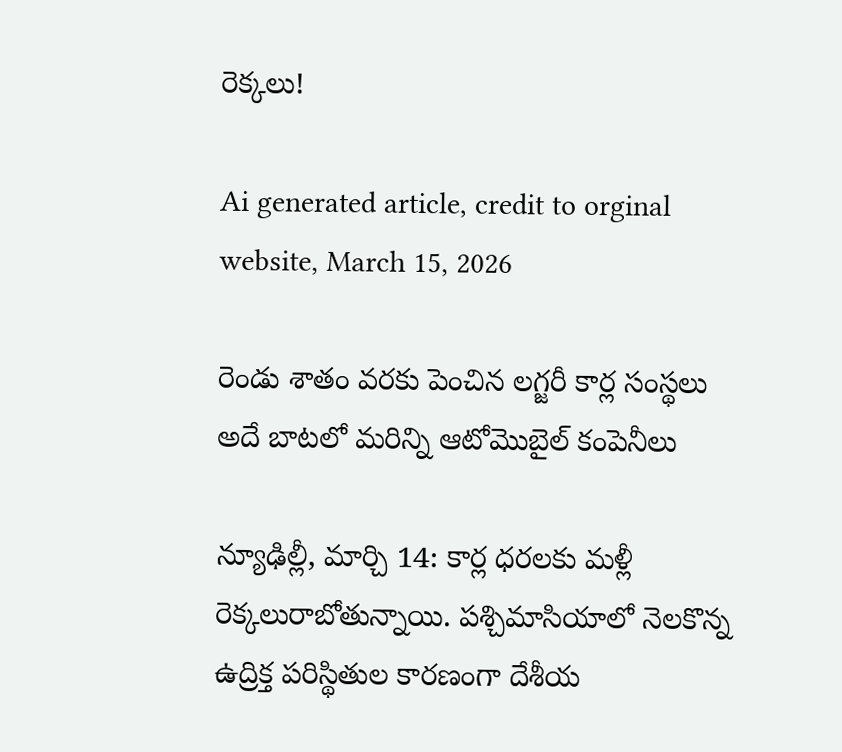రెక్కలు!

Ai generated article, credit to orginal website, March 15, 2026

రెండు శాతం వరకు పెంచిన లగ్జరీ కార్ల సంస్థలు
అదే బాటలో మరిన్ని ఆటోమొబైల్‌ కంపెనీలు

న్యూఢిల్లీ, మార్చి 14: కార్ల ధరలకు మళ్లీ రెక్కలురాబోతున్నాయి. పశ్చిమాసియాలో నెలకొన్న ఉద్రిక్త పరిస్థితుల కారణంగా దేశీయ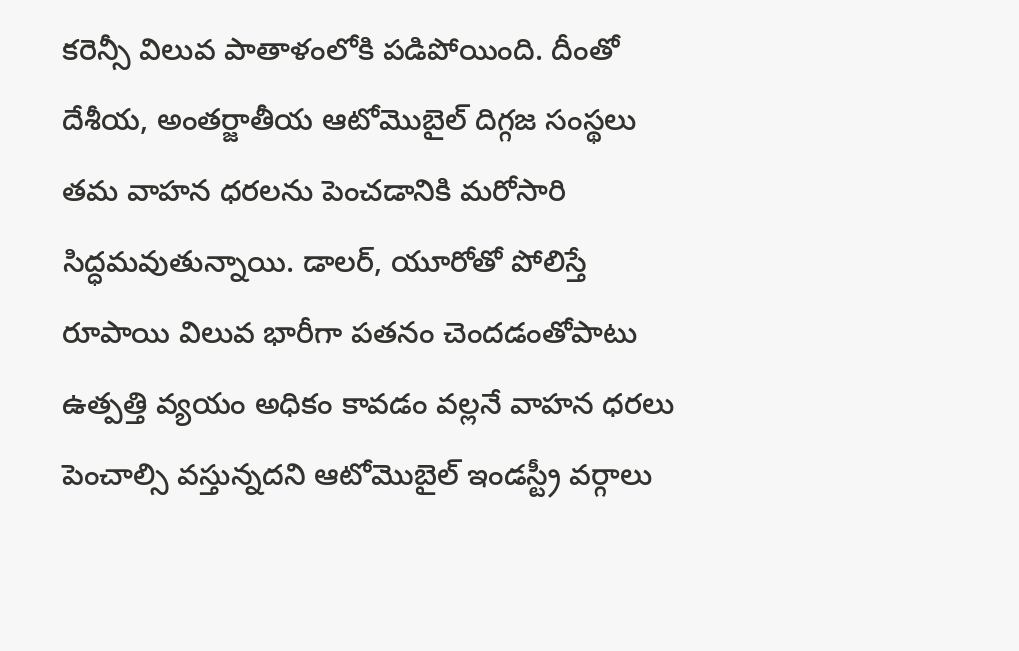కరెన్సీ విలువ పాతాళంలోకి పడిపోయింది. దీంతో దేశీయ, అంతర్జాతీయ ఆటోమొబైల్‌ దిగ్గజ సంస్థలు తమ వాహన ధరలను పెంచడానికి మరోసారి సిద్ధమవుతున్నాయి. డాలర్‌, యూరోతో పోలిస్తే రూపాయి విలువ భారీగా పతనం చెందడంతోపాటు ఉత్పత్తి వ్యయం అధికం కావడం వల్లనే వాహన ధరలు పెంచాల్సి వస్తున్నదని ఆటోమొబైల్‌ ఇండస్ట్రీ వర్గాలు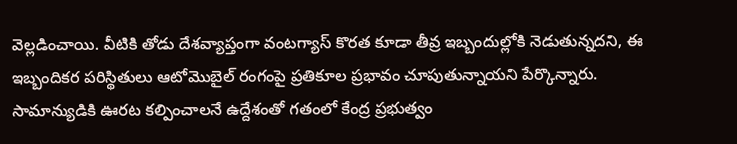వెల్లడించాయి. వీటికి తోడు దేశవ్యాప్తంగా వంటగ్యాస్‌ కొరత కూడా తీవ్ర ఇబ్బందుల్లోకి నెడుతున్నదని, ఈ ఇబ్బందికర పరిస్థితులు ఆటోమొబైల్‌ రంగంపై ప్రతికూల ప్రభావం చూపుతున్నాయని పేర్కొన్నారు. సామాన్యుడికి ఊరట కల్పించాలనే ఉద్దేశంతో గతంలో కేంద్ర ప్రభుత్వం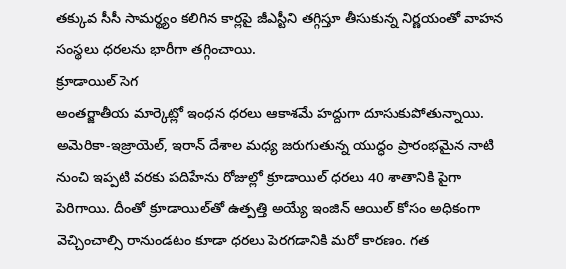తక్కువ సీసీ సామర్థ్యం కలిగిన కార్లపై జీఎస్టీని తగ్గిస్తూ తీసుకున్న నిర్ణయంతో వాహన సంస్థలు ధరలను భారీగా తగ్గించాయి.
క్రూడాయిల్‌ సెగ
అంతర్జాతీయ మార్కెట్లో ఇంధన ధరలు ఆకాశమే హద్దుగా దూసుకుపోతున్నాయి. అమెరికా-ఇజ్రాయెల్‌, ఇరాన్‌ దేశాల మధ్య జరుగుతున్న యుద్ధం ప్రారంభమైన నాటి నుంచి ఇప్పటి వరకు పదిహేను రోజుల్లో క్రూడాయిల్‌ ధరలు 40 శాతానికి పైగా పెరిగాయి. దీంతో క్రూడాయిల్‌తో ఉత్పత్తి అయ్యే ఇంజిన్‌ ఆయిల్‌ కోసం అధికంగా వెచ్చించాల్సి రానుండటం కూడా ధరలు పెరగడానికి మరో కారణం. గత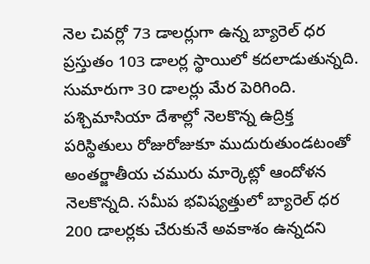నెల చివర్లో 73 డాలర్లుగా ఉన్న బ్యారెల్‌ ధర ప్రస్తుతం 103 డాలర్ల స్థాయిలో కదలాడుతున్నది. సుమారుగా 30 డాలర్లు మేర పెరిగింది. పశ్చిమాసియా దేశాల్లో నెలకొన్న ఉద్రిక్త పరిస్థితులు రోజురోజుకూ ముదురుతుండటంతో అంతర్జాతీయ చమురు మార్కెట్లో ఆందోళన నెలకొన్నది. సమీప భవిష్యత్తులో బ్యారెల్‌ ధర 200 డాలర్లకు చేరుకునే అవకాశం ఉన్నదని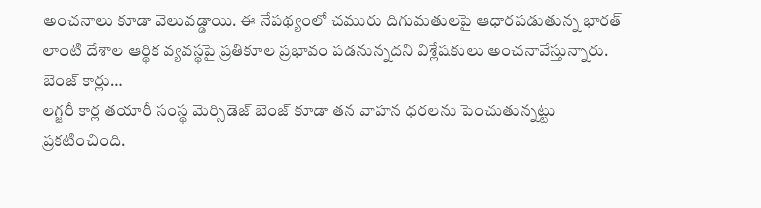అంచనాలు కూడా వెలువడ్డాయి. ఈ నేపథ్యంలో చమురు దిగుమతులపై ఆధారపడుతున్న భారత్‌ లాంటి దేశాల ఆర్థిక వ్యవస్థపై ప్రతికూల ప్రభావం పడనున్నదని విశ్లేషకులు అంచనావేస్తున్నారు.
బెంజ్‌ కార్లు…
లగ్జరీ కార్ల తయారీ సంస్థ మెర్సిడెజ్‌ బెంజ్‌ కూడా తన వాహన ధరలను పెంచుతున్నట్టు ప్రకటించింది.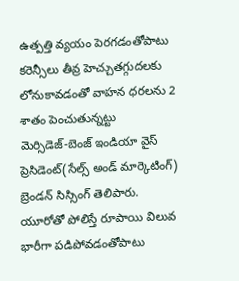ఉత్పత్తి వ్యయం పెరగడంతోపాటు కరెన్సీలు తీవ్ర హెచ్చుతగ్గుదలకు లోనుకావడంతో వాహన ధరలను 2 శాతం పెంచుతున్నట్టు మెర్సిడెజ్‌-బెంజ్‌ ఇండియా వైస్‌ ప్రెసిడెంట్‌(సేల్స్‌ అండ్‌ మార్కెటింగ్‌) బ్రెండన్‌ సిస్సింగ్‌ తెలిపారు. యూరోతో పోలిస్తే రూపాయి విలువ భారీగా పడిపోవడంతోపాటు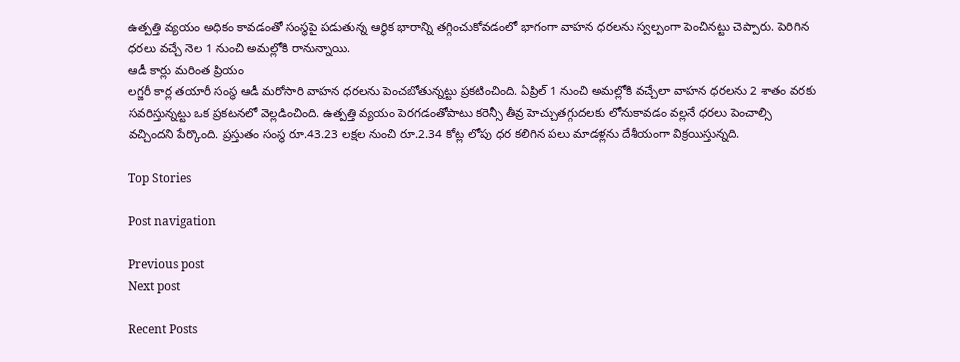ఉత్పత్తి వ్యయం అధికం కావడంతో సంస్థపై పడుతున్న ఆర్థిక భారాన్ని తగ్గించుకోవడంలో భాగంగా వాహన ధరలను స్వల్పంగా పెంచినట్టు చెప్పారు. పెరిగిన ధరలు వచ్చే నెల 1 నుంచి అమల్లోకి రానున్నాయి.
ఆడీ కార్లు మరింత ప్రియం
లగ్జరీ కార్ల తయారీ సంస్థ ఆడీ మరోసారి వాహన ధరలను పెంచబోతున్నట్టు ప్రకటించింది. ఏప్రిల్‌ 1 నుంచి అమల్లోకి వచ్చేలా వాహన ధరలను 2 శాతం వరకు సవరిస్తున్నట్టు ఒక ప్రకటనలో వెల్లడించింది. ఉత్పత్తి వ్యయం పెరగడంతోపాటు కరెన్సీ తీవ్ర హెచ్చుతగ్గుదలకు లోనుకావడం వల్లనే ధరలు పెంచాల్సి వచ్చిందని పేర్కొంది. ప్రస్తుతం సంస్థ రూ.43.23 లక్షల నుంచి రూ.2.34 కోట్ల లోపు ధర కలిగిన పలు మాడళ్లను దేశీయంగా విక్రయిస్తున్నది.

Top Stories

Post navigation

Previous post
Next post

Recent Posts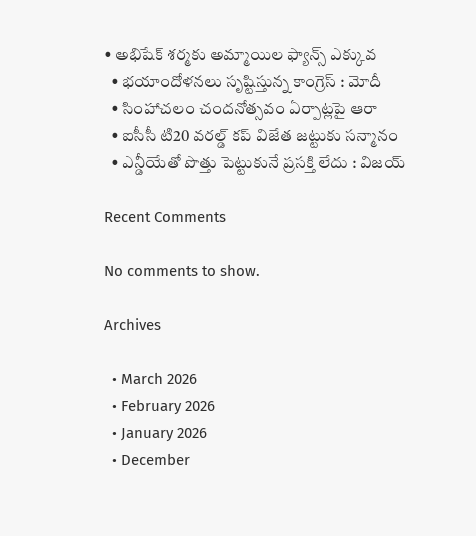• అభిషేక్ శ‌ర్మ‌కు అమ్మాయిల ఫ్యాన్స్ ఎక్కువ‌
  • భ‌యాందోళ‌న‌లు సృష్టిస్తున్న కాంగ్రెస్ : మోదీ
  • సింహాచ‌లం చందనోత్స‌వం ఏర్పాట్ల‌పై ఆరా
  • ఐసీసీ టి20 వ‌ర‌ల్డ్ క‌ప్ విజేత జ‌ట్టుకు స‌న్మానం
  • ఎన్డీయేతో పొత్తు పెట్టుకునే ప్ర‌స‌క్తి లేదు : విజ‌య్

Recent Comments

No comments to show.

Archives

  • March 2026
  • February 2026
  • January 2026
  • December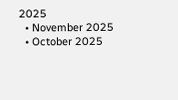2025
  • November 2025
  • October 2025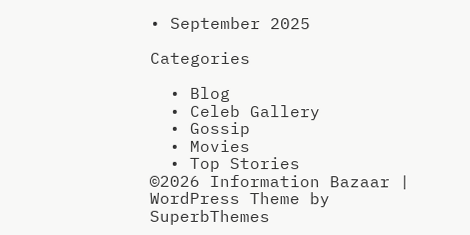• September 2025

Categories

  • Blog
  • Celeb Gallery
  • Gossip
  • Movies
  • Top Stories
©2026 Information Bazaar | WordPress Theme by SuperbThemes